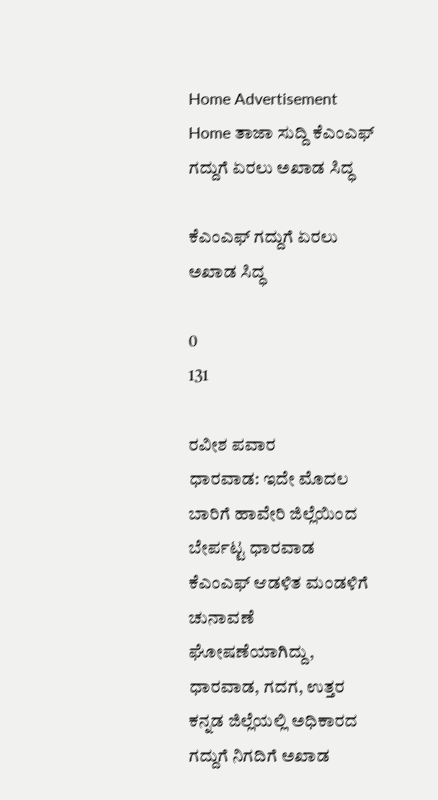Home Advertisement
Home ತಾಜಾ ಸುದ್ದಿ ಕೆಎಂಎಫ್ ಗದ್ದುಗೆ ಏರಲು ಅಖಾಡ ಸಿದ್ಧ

ಕೆಎಂಎಫ್ ಗದ್ದುಗೆ ಏರಲು ಅಖಾಡ ಸಿದ್ಧ

0
131

ರವೀಶ ಪವಾರ
ಧಾರವಾಡ: ಇದೇ ಮೊದಲ ಬಾರಿಗೆ ಹಾವೇರಿ ಜಿಲ್ಲೆಯಿಂದ ಬೇರ್ಪಟ್ಟ ಧಾರವಾಡ ಕೆಎಂಎಫ್ ಆಡಳಿತ ಮಂಡಳಿಗೆ ಚುನಾವಣೆ ಘೋಷಣೆಯಾಗಿದ್ದು, ಧಾರವಾಡ, ಗದಗ, ಉತ್ತರ ಕನ್ನಡ ಜಿಲ್ಲೆಯಲ್ಲಿ ಅಧಿಕಾರದ ಗದ್ದುಗೆ ನಿಗದಿಗೆ ಅಖಾಡ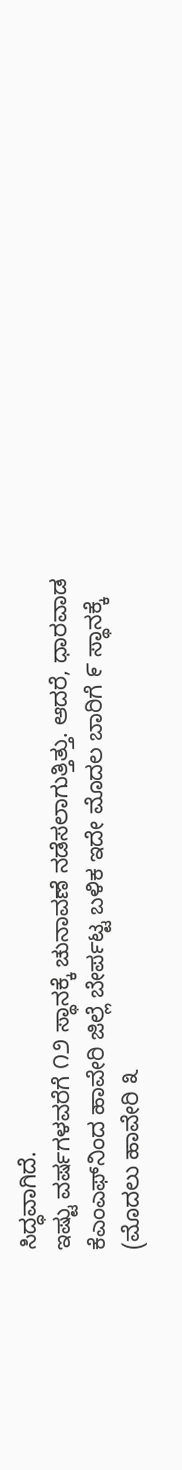ಸಿದ್ಧವಾಗಿದೆ.
ಇಷ್ಟು ವರ್ಷಗಳವರೆಗೆ ೧೨ ಸ್ಥಾನಕ್ಕೆ ಚುನಾವಣೆ ನಡೆಸಲಾಗುತ್ತಿತ್ತು. ಆದರೆ, ಧಾರವಾಡ ಕೆಎಂಎಫ್‌ನಿಂದ ಹಾವೇರಿ ಜಿಲ್ಲೆ ಬೇರ್ಪಟ್ಟ ಬಳಿಕ ಇದೇ ಮೊದಲ ಬಾರಿಗೆ ೯ ಸ್ಥಾನಕ್ಕೆ (ಮೊದಲು ಹಾವೇರಿ ೩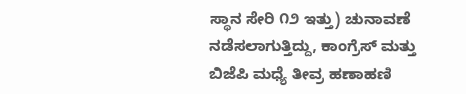ಸ್ಥಾನ ಸೇರಿ ೧೨ ಇತ್ತು) ಚುನಾವಣೆ ನಡೆಸಲಾಗುತ್ತಿದ್ದು, ಕಾಂಗ್ರೆಸ್ ಮತ್ತು ಬಿಜೆಪಿ ಮಧ್ಯೆ ತೀವ್ರ ಹಣಾಹಣಿ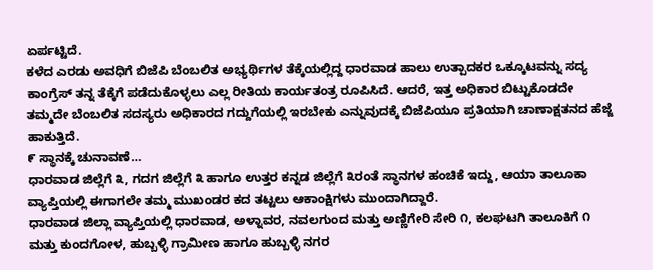ಏರ್ಪಟ್ಟಿದೆ.
ಕಳೆದ ಎರಡು ಅವಧಿಗೆ ಬಿಜೆಪಿ ಬೆಂಬಲಿತ ಅಭ್ಯರ್ಥಿಗಳ ತೆಕ್ಕೆಯಲ್ಲಿದ್ದ ಧಾರವಾಡ ಹಾಲು ಉತ್ಪಾದಕರ ಒಕ್ಕೂಟವನ್ನು ಸದ್ಯ ಕಾಂಗ್ರೆಸ್ ತನ್ನ ತೆಕ್ಕೆಗೆ ಪಡೆದುಕೊಳ್ಳಲು ಎಲ್ಲ ರೀತಿಯ ಕಾರ್ಯತಂತ್ರ ರೂಪಿಸಿದೆ. ಆದರೆ, ಇತ್ತ ಅಧಿಕಾರ ಬಿಟ್ಟುಕೊಡದೇ ತಮ್ಮದೇ ಬೆಂಬಲಿತ ಸದಸ್ಯರು ಅಧಿಕಾರದ ಗದ್ದುಗೆಯಲ್ಲಿ ಇರಬೇಕು ಎನ್ನುವುದಕ್ಕೆ ಬಿಜೆಪಿಯೂ ಪ್ರತಿಯಾಗಿ ಚಾಣಾಕ್ಷತನದ ಹೆಜ್ಜೆ ಹಾಕುತ್ತಿದೆ.
೯ ಸ್ಥಾನಕ್ಕೆ ಚುನಾವಣೆ…
ಧಾರವಾಡ ಜಿಲ್ಲೆಗೆ ೩, ಗದಗ ಜಿಲ್ಲೆಗೆ ೩ ಹಾಗೂ ಉತ್ತರ ಕನ್ನಡ ಜಿಲ್ಲೆಗೆ ೩ರಂತೆ ಸ್ಥಾನಗಳ ಹಂಚಿಕೆ ಇದ್ದು, ಆಯಾ ತಾಲೂಕಾ ವ್ಯಾಪ್ತಿಯಲ್ಲಿ ಈಗಾಗಲೇ ತಮ್ಮ ಮುಖಂಡರ ಕದ ತಟ್ಟಲು ಆಕಾಂಕ್ಷಿಗಳು ಮುಂದಾಗಿದ್ದಾರೆ.
ಧಾರವಾಡ ಜಿಲ್ಲಾ ವ್ಯಾಪ್ತಿಯಲ್ಲಿ ಧಾರವಾಡ, ಅಳ್ನಾವರ, ನವಲಗುಂದ ಮತ್ತು ಅಣ್ಣಿಗೇರಿ ಸೇರಿ ೧, ಕಲಘಟಗಿ ತಾಲೂಕಿಗೆ ೧ ಮತ್ತು ಕುಂದಗೋಳ, ಹುಬ್ಬಳ್ಳಿ ಗ್ರಾಮೀಣ ಹಾಗೂ ಹುಬ್ಬಳ್ಳಿ ನಗರ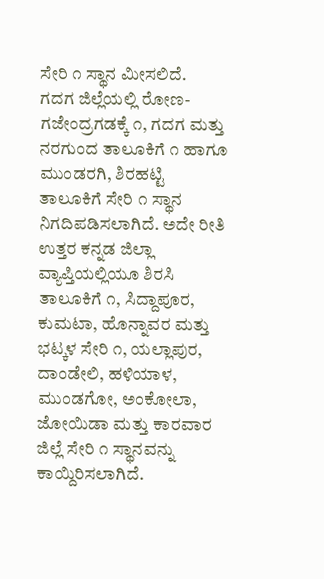ಸೇರಿ ೧ ಸ್ಥಾನ ಮೀಸಲಿದೆ.
ಗದಗ ಜಿಲ್ಲೆಯಲ್ಲಿ ರೋಣ-ಗಜೇಂದ್ರಗಡಕ್ಕೆ ೧, ಗದಗ ಮತ್ತು ನರಗುಂದ ತಾಲೂಕಿಗೆ ೧ ಹಾಗೂ ಮುಂಡರಗಿ, ಶಿರಹಟ್ಟಿ ತಾಲೂಕಿಗೆ ಸೇರಿ ೧ ಸ್ಥಾನ ನಿಗದಿಪಡಿಸಲಾಗಿದೆ. ಅದೇ ರೀತಿ ಉತ್ತರ ಕನ್ನಡ ಜಿಲ್ಲಾ ವ್ಯಾಪ್ತಿಯಲ್ಲಿಯೂ ಶಿರಸಿ ತಾಲೂಕಿಗೆ ೧, ಸಿದ್ದಾಪೂರ, ಕುಮಟಾ, ಹೊನ್ನಾವರ ಮತ್ತು ಭಟ್ಕಳ ಸೇರಿ ೧, ಯಲ್ಲಾಪುರ, ದಾಂಡೇಲಿ, ಹಳಿಯಾಳ, ಮುಂಡಗೋ, ಅಂಕೋಲಾ, ಜೋಯಿಡಾ ಮತ್ತು ಕಾರವಾರ ಜಿಲ್ಲೆ ಸೇರಿ ೧ ಸ್ಥಾನವನ್ನು ಕಾಯ್ದಿರಿಸಲಾಗಿದೆ.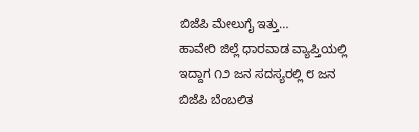ಬಿಜೆಪಿ ಮೇಲುಗೈ ಇತ್ತು…
ಹಾವೇರಿ ಜಿಲ್ಲೆ ಧಾರವಾಡ ವ್ಯಾಪ್ತಿಯಲ್ಲಿ ಇದ್ದಾಗ ೧೨ ಜನ ಸದಸ್ಯರಲ್ಲಿ ೮ ಜನ ಬಿಜೆಪಿ ಬೆಂಬಲಿತ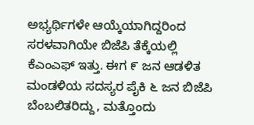ಅಭ್ಯರ್ಥಿಗಳೇ ಆಯ್ಕೆಯಾಗಿದ್ದರಿಂದ ಸರಳವಾಗಿಯೇ ಬಿಜೆಪಿ ತೆಕ್ಕೆಯಲ್ಲಿ ಕೆಎಂಎಫ್ ಇತ್ತು. ಈಗ ೯ ಜನ ಆಡಳಿತ ಮಂಡಳಿಯ ಸದಸ್ಯರ ಪೈಕಿ ೬ ಜನ ಬಿಜೆಪಿ ಬೆಂಬಲಿತರಿದ್ದು, ಮತ್ತೊಂದು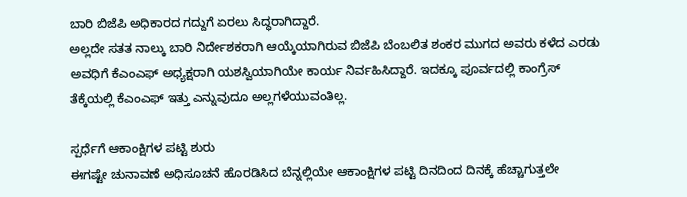ಬಾರಿ ಬಿಜೆಪಿ ಅಧಿಕಾರದ ಗದ್ದುಗೆ ಏರಲು ಸಿದ್ಧರಾಗಿದ್ದಾರೆ.
ಅಲ್ಲದೇ ಸತತ ನಾಲ್ಕು ಬಾರಿ ನಿರ್ದೇಶಕರಾಗಿ ಆಯ್ಕೆಯಾಗಿರುವ ಬಿಜೆಪಿ ಬೆಂಬಲಿತ ಶಂಕರ ಮುಗದ ಅವರು ಕಳೆದ ಎರಡು ಅವಧಿಗೆ ಕೆಎಂಎಫ್ ಅಧ್ಯಕ್ಷರಾಗಿ ಯಶಸ್ವಿಯಾಗಿಯೇ ಕಾರ್ಯ ನಿರ್ವಹಿಸಿದ್ದಾರೆ. ಇದಕ್ಕೂ ಪೂರ್ವದಲ್ಲಿ ಕಾಂಗ್ರೆಸ್ ತೆಕ್ಕೆಯಲ್ಲಿ ಕೆಎಂಎಫ್ ಇತ್ತು ಎನ್ನುವುದೂ ಅಲ್ಲಗಳೆಯುವಂತಿಲ್ಲ.

ಸ್ಪರ್ಧೆಗೆ ಆಕಾಂಕ್ಷಿಗಳ ಪಟ್ಟಿ ಶುರು
ಈಗಷ್ಟೇ ಚುನಾವಣೆ ಅಧಿಸೂಚನೆ ಹೊರಡಿಸಿದ ಬೆನ್ನಲ್ಲಿಯೇ ಆಕಾಂಕ್ಷಿಗಳ ಪಟ್ಟಿ ದಿನದಿಂದ ದಿನಕ್ಕೆ ಹೆಚ್ಚಾಗುತ್ತಲೇ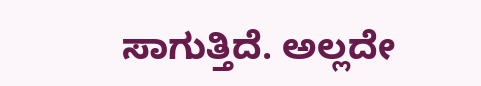ಸಾಗುತ್ತಿದೆ. ಅಲ್ಲದೇ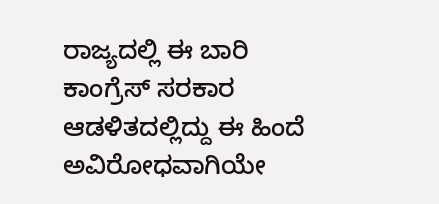ರಾಜ್ಯದಲ್ಲಿ ಈ ಬಾರಿ ಕಾಂಗ್ರೆಸ್ ಸರಕಾರ ಆಡಳಿತದಲ್ಲಿದ್ದು ಈ ಹಿಂದೆ ಅವಿರೋಧವಾಗಿಯೇ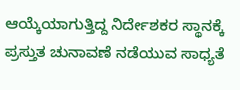ಆಯ್ಕೆಯಾಗುತ್ತಿದ್ದ ನಿರ್ದೇಶಕರ ಸ್ಥಾನಕ್ಕೆ ಪ್ರಸ್ತುತ ಚುನಾವಣೆ ನಡೆಯುವ ಸಾಧ್ಯತೆ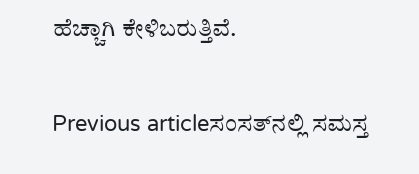ಹೆಚ್ಚಾಗಿ ಕೇಳಿಬರುತ್ತಿವೆ.

Previous articleಸಂಸತ್‌ನಲ್ಲಿ ಸಮಸ್ತ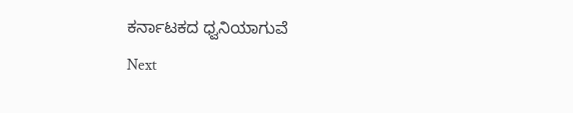ಕರ್ನಾಟಕದ ಧ್ವನಿಯಾಗುವೆ
Next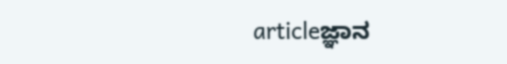articleಜ್ಞಾನ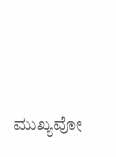ಮುಖ್ಯವೋ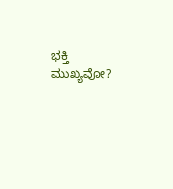ಭಕ್ತಿ ಮುಖ್ಯವೋ?